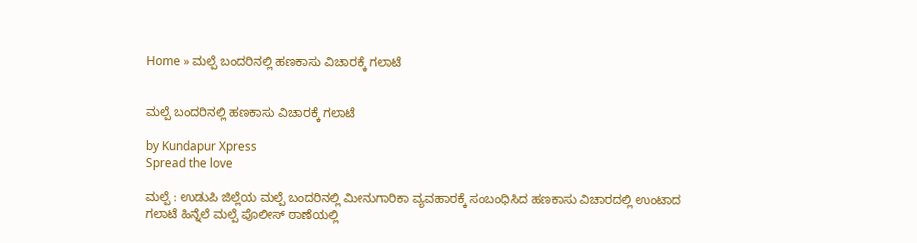Home » ಮಲ್ಪೆ ಬಂದರಿನಲ್ಲಿ ಹಣಕಾಸು ವಿಚಾರಕ್ಕೆ ಗಲಾಟೆ


ಮಲ್ಪೆ ಬಂದರಿನಲ್ಲಿ ಹಣಕಾಸು ವಿಚಾರಕ್ಕೆ ಗಲಾಟೆ

by Kundapur Xpress
Spread the love

ಮಲ್ಪೆ : ಉಡುಪಿ ಜಿಲ್ಲೆಯ ಮಲ್ಪೆ ಬಂದರಿನಲ್ಲಿ ಮೀನುಗಾರಿಕಾ ವ್ಯವಹಾರಕ್ಕೆ ಸಂಬಂಧಿಸಿದ ಹಣಕಾಸು ವಿಚಾರದಲ್ಲಿ ಉಂಟಾದ ಗಲಾಟೆ ಹಿನ್ನೆಲೆ ಮಲ್ಪೆ ಪೊಲೀಸ್ ಠಾಣೆಯಲ್ಲಿ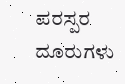ಪರಸ್ಪರ ದೂರುಗಳು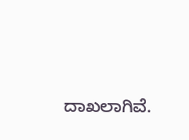ದಾಖಲಾಗಿವೆ.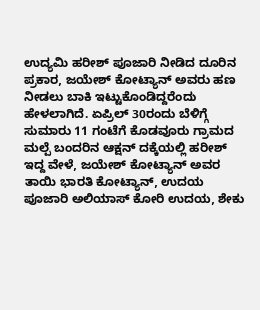ಉದ್ಯಮಿ ಹರೀಶ್‌ ಪೂಜಾರಿ ನೀಡಿದ ದೂರಿನ ಪ್ರಕಾರ, ಜಯೇಶ್‌ ಕೋಟ್ಯಾನ್‌ ಅವರು ಹಣ ನೀಡಲು ಬಾಕಿ ಇಟ್ಟುಕೊಂಡಿದ್ದರೆಂದು ಹೇಳಲಾಗಿದೆ. ಏಪ್ರಿಲ್‌ 30ರಂದು ಬೆಳಿಗ್ಗೆ ಸುಮಾರು 11 ಗಂಟೆಗೆ ಕೊಡವೂರು ಗ್ರಾಮದ ಮಲ್ಪೆ ಬಂದರಿನ ಆಕ್ಷನ್‌ ದಕ್ಕೆಯಲ್ಲಿ ಹರೀಶ್‌ ಇದ್ದ ವೇಳೆ, ಜಯೇಶ್‌ ಕೋಟ್ಯಾನ್‌ ಅವರ ತಾಯಿ ಭಾರತಿ ಕೋಟ್ಯಾನ್‌, ಉದಯ ಪೂಜಾರಿ ಅಲಿಯಾಸ್‌ ಕೋರಿ ಉದಯ, ಶೇಕು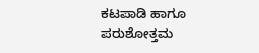ಕಟಪಾಡಿ ಹಾಗೂ ಪರುಶೋತ್ತಮ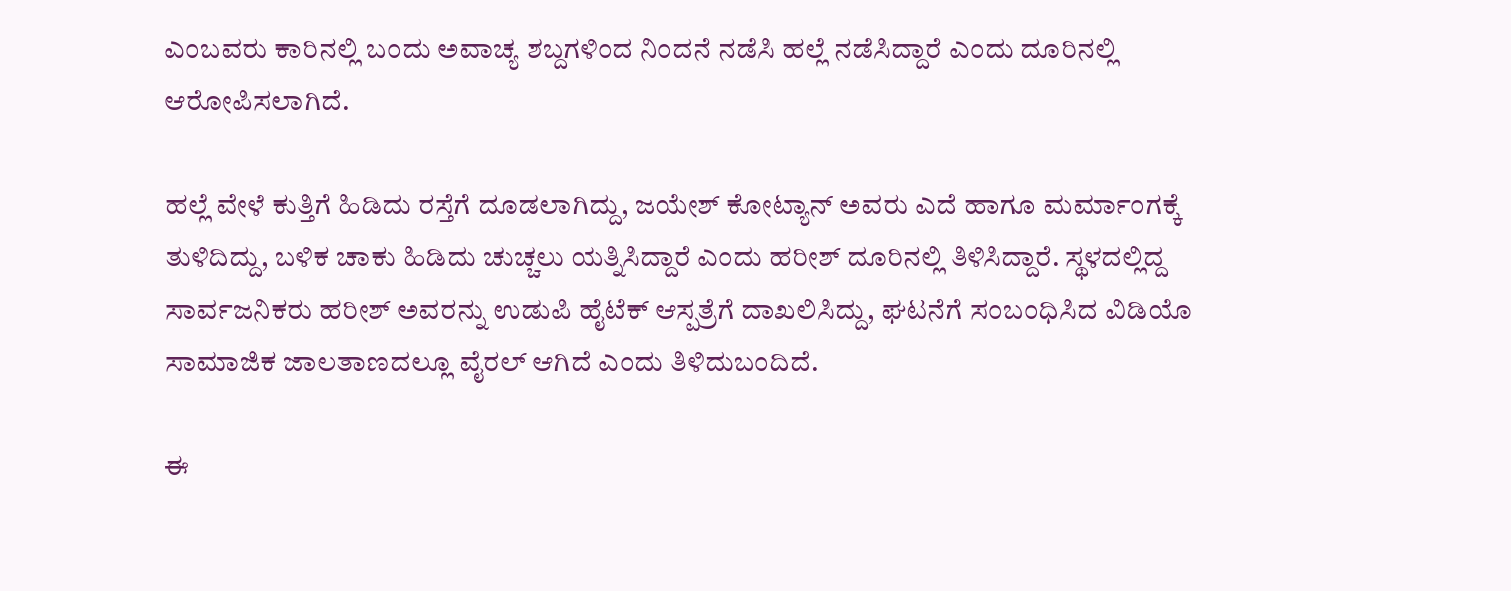ಎಂಬವರು ಕಾರಿನಲ್ಲಿ ಬಂದು ಅವಾಚ್ಯ ಶಬ್ದಗಳಿಂದ ನಿಂದನೆ ನಡೆಸಿ ಹಲ್ಲೆ ನಡೆಸಿದ್ದಾರೆ ಎಂದು ದೂರಿನಲ್ಲಿ ಆರೋಪಿಸಲಾಗಿದೆ.

ಹಲ್ಲೆ ವೇಳೆ ಕುತ್ತಿಗೆ ಹಿಡಿದು ರಸ್ತೆಗೆ ದೂಡಲಾಗಿದ್ದು, ಜಯೇಶ್‌ ಕೋಟ್ಯಾನ್‌ ಅವರು ಎದೆ ಹಾಗೂ ಮರ್ಮಾಂಗಕ್ಕೆ ತುಳಿದಿದ್ದು, ಬಳಿಕ ಚಾಕು ಹಿಡಿದು ಚುಚ್ಚಲು ಯತ್ನಿಸಿದ್ದಾರೆ ಎಂದು ಹರೀಶ್‌ ದೂರಿನಲ್ಲಿ ತಿಳಿಸಿದ್ದಾರೆ. ಸ್ಥಳದಲ್ಲಿದ್ದ ಸಾರ್ವಜನಿಕರು ಹರೀಶ್‌ ಅವರನ್ನು ಉಡುಪಿ ಹೈಟೆಕ್ ಆಸ್ಪತ್ರೆಗೆ ದಾಖಲಿಸಿದ್ದು, ಘಟನೆಗೆ ಸಂಬಂಧಿಸಿದ ವಿಡಿಯೊ ಸಾಮಾಜಿಕ ಜಾಲತಾಣದಲ್ಲೂ ವೈರಲ್‌ ಆಗಿದೆ ಎಂದು ತಿಳಿದುಬಂದಿದೆ.

ಈ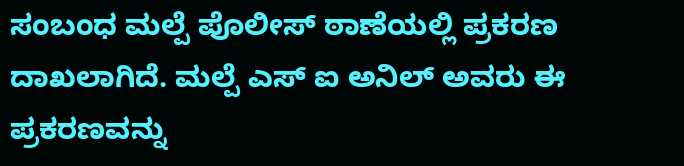ಸಂಬಂಧ ಮಲ್ಪೆ ಪೊಲೀಸ್ ಠಾಣೆಯಲ್ಲಿ ಪ್ರಕರಣ ದಾಖಲಾಗಿದೆ. ಮಲ್ಪೆ ಎಸ್ ಐ ಅನಿಲ್ ಅವರು ಈ ಪ್ರಕರಣವನ್ನು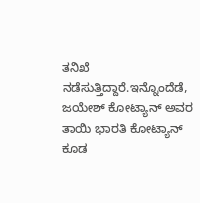ತನಿಖೆ ನಡೆಸುತ್ತಿದ್ದಾರೆ.ಇನ್ನೊಂದೆಡೆ, ಜಯೇಶ್‌ ಕೋಟ್ಯಾನ್‌ ಅವರ ತಾಯಿ ಭಾರತಿ ಕೋಟ್ಯಾನ್‌ ಕೂಡ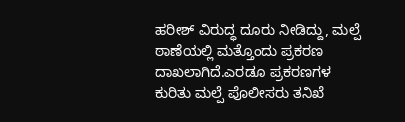ಹರೀಶ್‌ ವಿರುದ್ಧ ದೂರು ನೀಡಿದ್ದು, ಮಲ್ಪೆ ಠಾಣೆಯಲ್ಲಿ ಮತ್ತೊಂದು ಪ್ರಕರಣ ದಾಖಲಾಗಿದೆ.ಎರಡೂ ಪ್ರಕರಣಗಳ ಕುರಿತು ಮಲ್ಪೆ ಪೊಲೀಸರು ತನಿಖೆ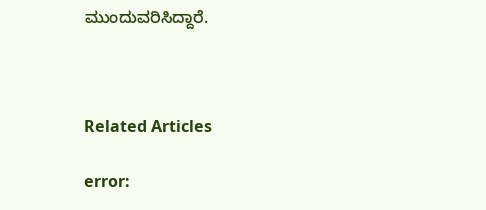ಮುಂದುವರಿಸಿದ್ದಾರೆ.



Related Articles

error: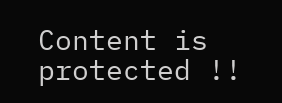Content is protected !!